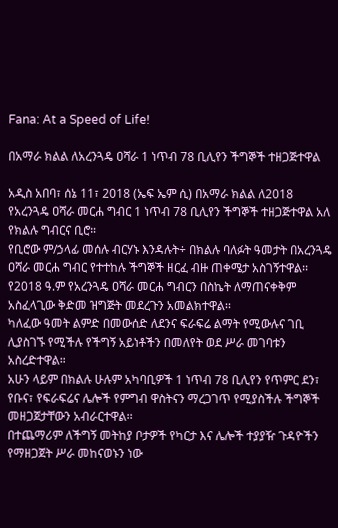Fana: At a Speed of Life!

በአማራ ክልል ለአረንጓዴ ዐሻራ 1 ነጥብ 78 ቢሊየን ችግኞች ተዘጋጅተዋል

አዲስ አበባ፣ ሰኔ 11፣ 2018 (ኤፍ ኤም ሲ) በአማራ ክልል ለ2018 የአረንጓዴ ዐሻራ መርሐ ግብር 1 ነጥብ 78 ቢሊየን ችግኞች ተዘጋጅተዋል አለ የክልሉ ግብርና ቢሮ።
የቢሮው ም/ኃላፊ መሰሉ ብርሃኑ እንዳሉት÷ በክልሉ ባለፉት ዓመታት በአረንጓዴ ዐሻራ መርሐ ግብር የተተከሉ ችግኞች ዘርፈ ብዙ ጠቀሜታ አስገኝተዋል፡፡
የ2018 ዓ.ም የአረንጓዴ ዐሻራ መርሐ ግብርን በስኬት ለማጠናቀቅም አስፈላጊው ቅድመ ዝግጅት መደረጉን አመልክተዋል፡፡
ካለፈው ዓመት ልምድ በመውሰድ ለደንና ፍራፍሬ ልማት የሚውሉና ገቢ ሊያስገኙ የሚችሉ የችግኝ አይነቶችን በመለየት ወደ ሥራ መገባቱን አስረድተዋል።
አሁን ላይም በክልሉ ሁሉም አካባቢዎች 1 ነጥብ 78 ቢሊየን የጥምር ደን፣ የቡና፣ የፍራፍሬና ሌሎች የምግብ ዋስትናን ማረጋገጥ የሚያስችሉ ችግኞች መዘጋጀታቸውን አብራርተዋል፡፡
በተጨማሪም ለችግኝ መትከያ ቦታዎች የካርታ እና ሌሎች ተያያዥ ጉዳዮችን የማዘጋጀት ሥራ መከናወኑን ነው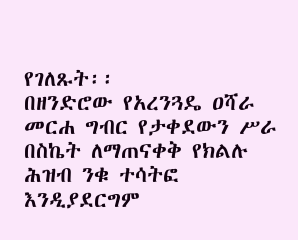የገለጹት፡፡
በዘንድሮው የአረንጓዴ ዐሻራ መርሐ ግብር የታቀደውን ሥራ በስኬት ለማጠናቀቅ የክልሉ ሕዝብ ንቁ ተሳትፎ እንዲያደርግም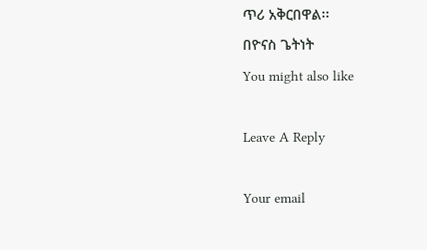ጥሪ አቅርበዋል፡፡
በዮናስ ጌትነት
You might also like

Leave A Reply

Your email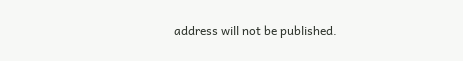address will not be published.